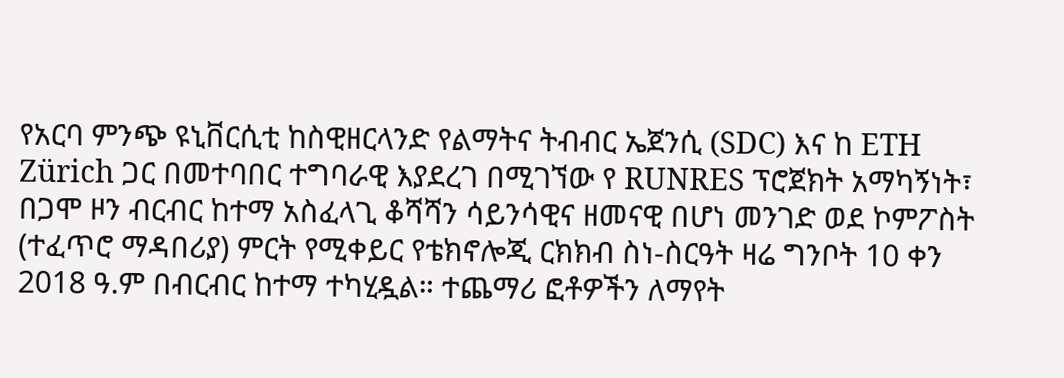የአርባ ምንጭ ዩኒቨርሲቲ ከስዊዘርላንድ የልማትና ትብብር ኤጀንሲ (SDC) እና ከ ETH Zürich ጋር በመተባበር ተግባራዊ እያደረገ በሚገኘው የ RUNRES ፕሮጀክት አማካኝነት፣ በጋሞ ዞን ብርብር ከተማ አስፈላጊ ቆሻሻን ሳይንሳዊና ዘመናዊ በሆነ መንገድ ወደ ኮምፖስት (ተፈጥሮ ማዳበሪያ) ምርት የሚቀይር የቴክኖሎጂ ርክክብ ስነ-ስርዓት ዛሬ ግንቦት 10 ቀን 2018 ዓ.ም በብርብር ከተማ ተካሂዷል። ተጨማሪ ፎቶዎችን ለማየት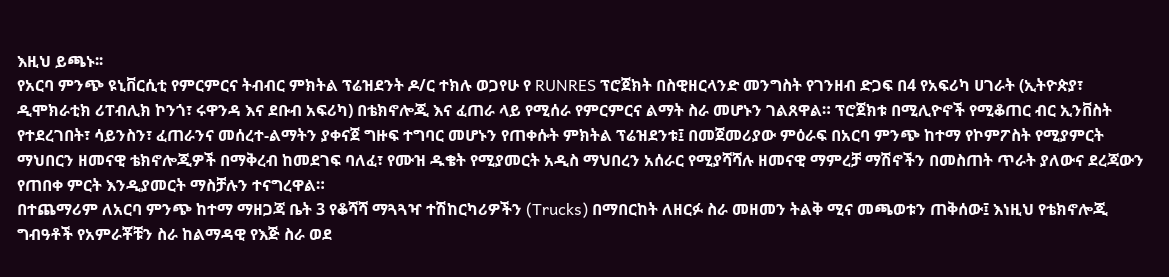እዚህ ይጫኑ፡፡
የአርባ ምንጭ ዩኒቨርሲቲ የምርምርና ትብብር ምክትል ፕሬዝደንት ዶ/ር ተክሉ ወጋየሁ የ RUNRES ፕሮጀክት በስዊዘርላንድ መንግስት የገንዘብ ድጋፍ በ4 የአፍሪካ ሀገራት (ኢትዮጵያ፣ ዲሞክራቲክ ሪፐብሊክ ኮንጎ፣ ሩዋንዳ እና ደቡብ አፍሪካ) በቴክኖሎጂ እና ፈጠራ ላይ የሚሰራ የምርምርና ልማት ስራ መሆኑን ገልጸዋል። ፕሮጀክቱ በሚሊዮኖች የሚቆጠር ብር ኢንቨስት የተደረገበት፣ ሳይንስን፣ ፈጠራንና መሰረተ-ልማትን ያቀናጀ ግዙፍ ተግባር መሆኑን የጠቀሱት ምክትል ፕሬዝደንቱ፤ በመጀመሪያው ምዕራፍ በአርባ ምንጭ ከተማ የኮምፖስት የሚያምርት ማህበርን ዘመናዊ ቴክኖሎጂዎች በማቅረብ ከመደገፍ ባለፈ፣ የሙዝ ዱቄት የሚያመርት አዲስ ማህበረን አሰራር የሚያሻሻሉ ዘመናዊ ማምረቻ ማሽኖችን በመስጠት ጥራት ያለውና ደረጃውን የጠበቀ ምርት እንዲያመርት ማስቻሉን ተናግረዋል።
በተጨማሪም ለአርባ ምንጭ ከተማ ማዘጋጃ ቤት 3 የቆሻሻ ማጓጓዣ ተሽከርካሪዎችን (Trucks) በማበርከት ለዘርፉ ስራ መዘመን ትልቅ ሚና መጫወቱን ጠቅሰው፤ እነዚህ የቴክኖሎጂ ግብዓቶች የአምራቾቹን ስራ ከልማዳዊ የእጅ ስራ ወደ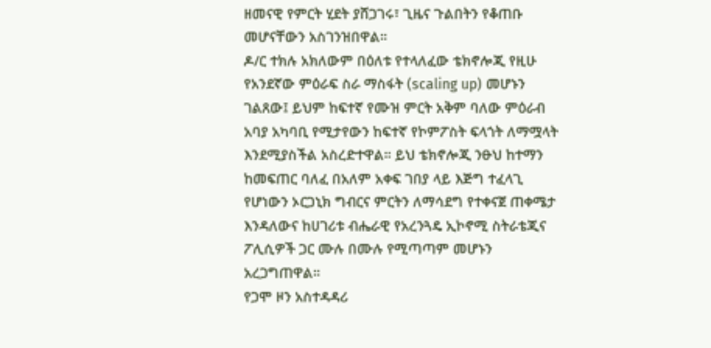ዘመናዊ የምርት ሂደት ያሸጋገሩ፣ ጊዜና ጉልበትን የቆጠቡ መሆናቸውን አስገንዝበዋል።
ዶ/ር ተክሉ አክለውም በዕለቱ የተላለፈው ቴክኖሎጂ የዚሁ የአንደኛው ምዕራፍ ስራ ማስፋት (scaling up) መሆኑን ገልጸው፤ ይህም ከፍተኛ የሙዝ ምርት አቅም ባለው ምዕራብ አባያ አካባቢ የሚታየውን ከፍተኛ የኮምፖስት ፍላጎት ለማሟላት እንደሚያስችል አስረድተዋል። ይህ ቴክኖሎጂ ንፁህ ከተማን ከመፍጠር ባለፈ በአለም አቀፍ ገበያ ላይ እጅግ ተፈላጊ የሆነውን ኦርጋኒክ ግብርና ምርትን ለማሳደግ የተቀናጀ ጠቀሜታ እንዳለውና ከሀገሪቱ ብሔራዊ የአረንጓዴ ኢኮኖሚ ስትራቴጂና ፖሊሲዎች ጋር ሙሉ በሙሉ የሚጣጣም መሆኑን አረጋግጠዋል።
የጋሞ ዞን አስተዳዳሪ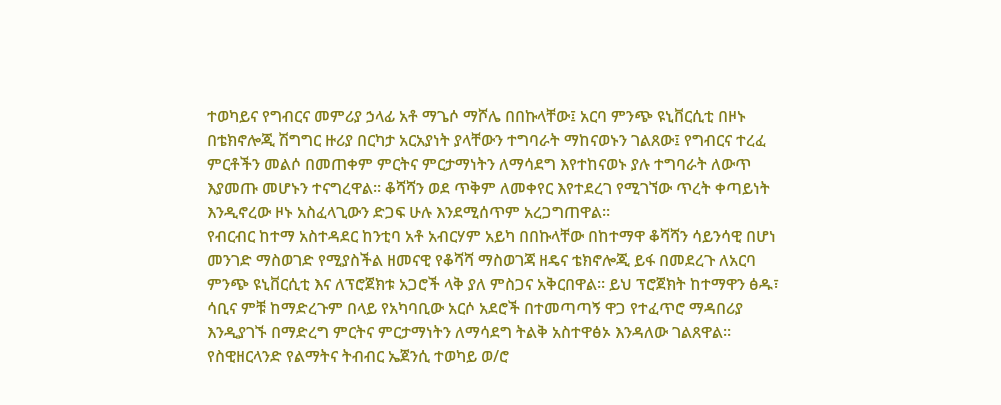ተወካይና የግብርና መምሪያ ኃላፊ አቶ ማጌሶ ማሾሌ በበኩላቸው፤ አርባ ምንጭ ዩኒቨርሲቲ በዞኑ በቴክኖሎጂ ሽግግር ዙሪያ በርካታ አርአያነት ያላቸውን ተግባራት ማከናወኑን ገልጸው፤ የግብርና ተረፈ ምርቶችን መልሶ በመጠቀም ምርትና ምርታማነትን ለማሳደግ እየተከናወኑ ያሉ ተግባራት ለውጥ እያመጡ መሆኑን ተናግረዋል። ቆሻሻን ወደ ጥቅም ለመቀየር እየተደረገ የሚገኘው ጥረት ቀጣይነት እንዲኖረው ዞኑ አስፈላጊውን ድጋፍ ሁሉ እንደሚሰጥም አረጋግጠዋል።
የብርብር ከተማ አስተዳደር ከንቲባ አቶ አብርሃም አይካ በበኩላቸው በከተማዋ ቆሻሻን ሳይንሳዊ በሆነ መንገድ ማስወገድ የሚያስችል ዘመናዊ የቆሻሻ ማስወገጃ ዘዴና ቴክኖሎጂ ይፋ በመደረጉ ለአርባ ምንጭ ዩኒቨርሲቲ እና ለፕሮጀክቱ አጋሮች ላቅ ያለ ምስጋና አቅርበዋል። ይህ ፕሮጀክት ከተማዋን ፅዱ፣ ሳቢና ምቹ ከማድረጉም በላይ የአካባቢው አርሶ አደሮች በተመጣጣኝ ዋጋ የተፈጥሮ ማዳበሪያ እንዲያገኙ በማድረግ ምርትና ምርታማነትን ለማሳደግ ትልቅ አስተዋፅኦ እንዳለው ገልጸዋል።
የስዊዘርላንድ የልማትና ትብብር ኤጀንሲ ተወካይ ወ/ሮ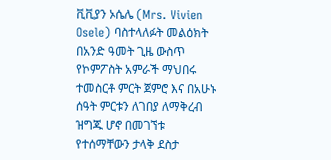ቪቪያን ኦሴሌ (Mrs. Vivien Osele) ባስተላለፉት መልዕክት በአንድ ዓመት ጊዜ ውስጥ የኮምፖስት አምራች ማህበሩ ተመስርቶ ምርት ጀምሮ እና በአሁኑ ሰዓት ምርቱን ለገበያ ለማቅረብ ዝግጁ ሆኖ በመገኘቱ የተሰማቸውን ታላቅ ደስታ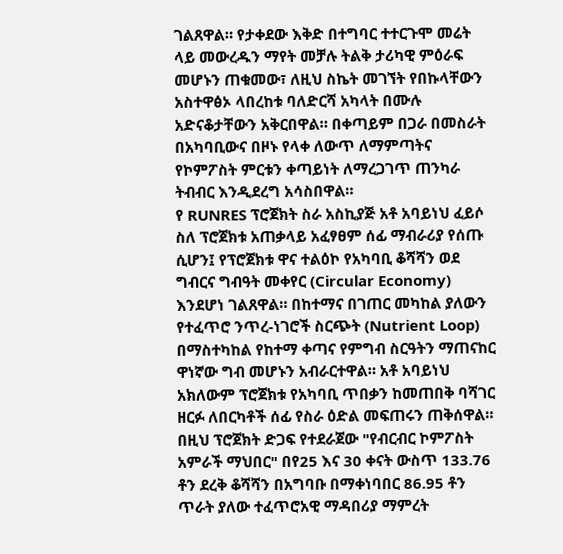ገልጸዋል። የታቀደው እቅድ በተግባር ተተርጉሞ መሬት ላይ መውረዱን ማየት መቻሉ ትልቅ ታሪካዊ ምዕራፍ መሆኑን ጠቁመው፣ ለዚህ ስኬት መገኘት የበኩላቸውን አስተዋፅኦ ላበረከቱ ባለድርሻ አካላት በሙሉ አድናቆታቸውን አቅርበዋል። በቀጣይም በጋራ በመስራት በአካባቢውና በዞኑ የላቀ ለውጥ ለማምጣትና የኮምፖስት ምርቱን ቀጣይነት ለማረጋገጥ ጠንካራ ትብብር እንዲደረግ አሳስበዋል።
የ RUNRES ፕሮጀክት ስራ አስኪያጅ አቶ አባይነህ ፈይሶ ስለ ፕሮጀክቱ አጠቃላይ አፈፃፀም ሰፊ ማብራሪያ የሰጡ ሲሆን፤ የፕሮጀክቱ ዋና ተልዕኮ የአካባቢ ቆሻሻን ወደ ግብርና ግብዓት መቀየር (Circular Economy) እንደሆነ ገልጸዋል። በከተማና በገጠር መካከል ያለውን የተፈጥሮ ንጥረ-ነገሮች ስርጭት (Nutrient Loop) በማስተካከል የከተማ ቀጣና የምግብ ስርዓትን ማጠናከር ዋነኛው ግብ መሆኑን አብራርተዋል። አቶ አባይነህ አክለውም ፕሮጀክቱ የአካባቢ ጥበቃን ከመጠበቅ ባሻገር ዘርፉ ለበርካቶች ሰፊ የስራ ዕድል መፍጠሩን ጠቅሰዋል።
በዚህ ፕሮጀክት ድጋፍ የተደራጀው "የብርብር ኮምፖስት አምራች ማህበር" በየ25 እና 30 ቀናት ውስጥ 133.76 ቶን ደረቅ ቆሻሻን በአግባቡ በማቀነባበር 86.95 ቶን ጥራት ያለው ተፈጥሮአዊ ማዳበሪያ ማምረት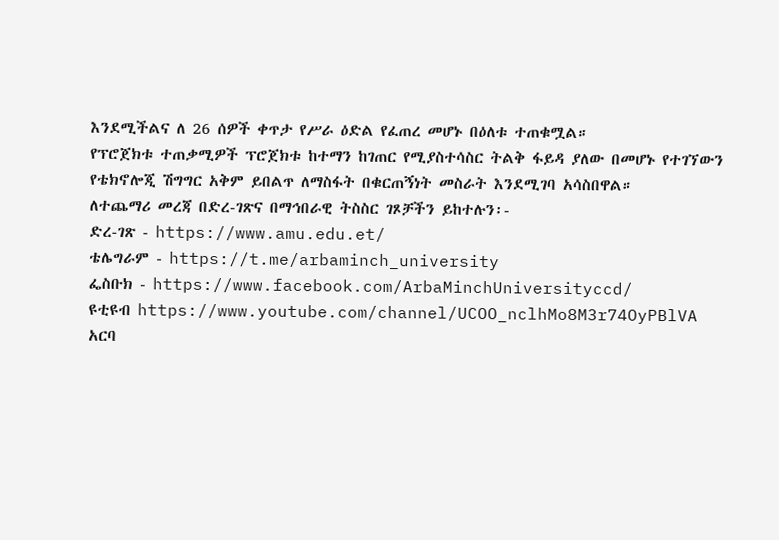እንደሚችልና ለ 26 ሰዎች ቀጥታ የሥራ ዕድል የፈጠረ መሆኑ በዕለቱ ተጠቁሟል።
የፕሮጀክቱ ተጠቃሚዎች ፕሮጀክቱ ከተማን ከገጠር የሚያስተሳስር ትልቅ ፋይዳ ያለው በመሆኑ የተገኘውን የቴክኖሎጂ ሽግግር አቅም ይበልጥ ለማስፋት በቁርጠኝነት መስራት እንደሚገባ አሳስበዋል።
ለተጨማሪ መረጃ በድረ-ገጽና በማኅበራዊ ትስስር ገጾቻችን ይከተሉን፡-
ድረ-ገጽ - https://www.amu.edu.et/
ቴሌግራም - https://t.me/arbaminch_university
ፌስቡክ - https://www.facebook.com/ArbaMinchUniversityccd/
ዩቲዩብ https://www.youtube.com/channel/UCOO_nclhMo8M3r74OyPBlVA
አርባ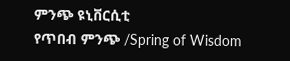ምንጭ ዩኒቨርሲቲ
የጥበብ ምንጭ /Spring of Wisdom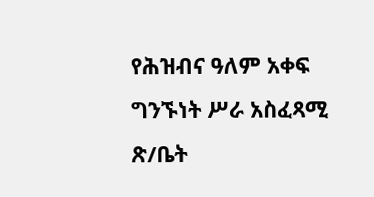የሕዝብና ዓለም አቀፍ ግንኙነት ሥራ አስፈጻሚ ጽ/ቤት